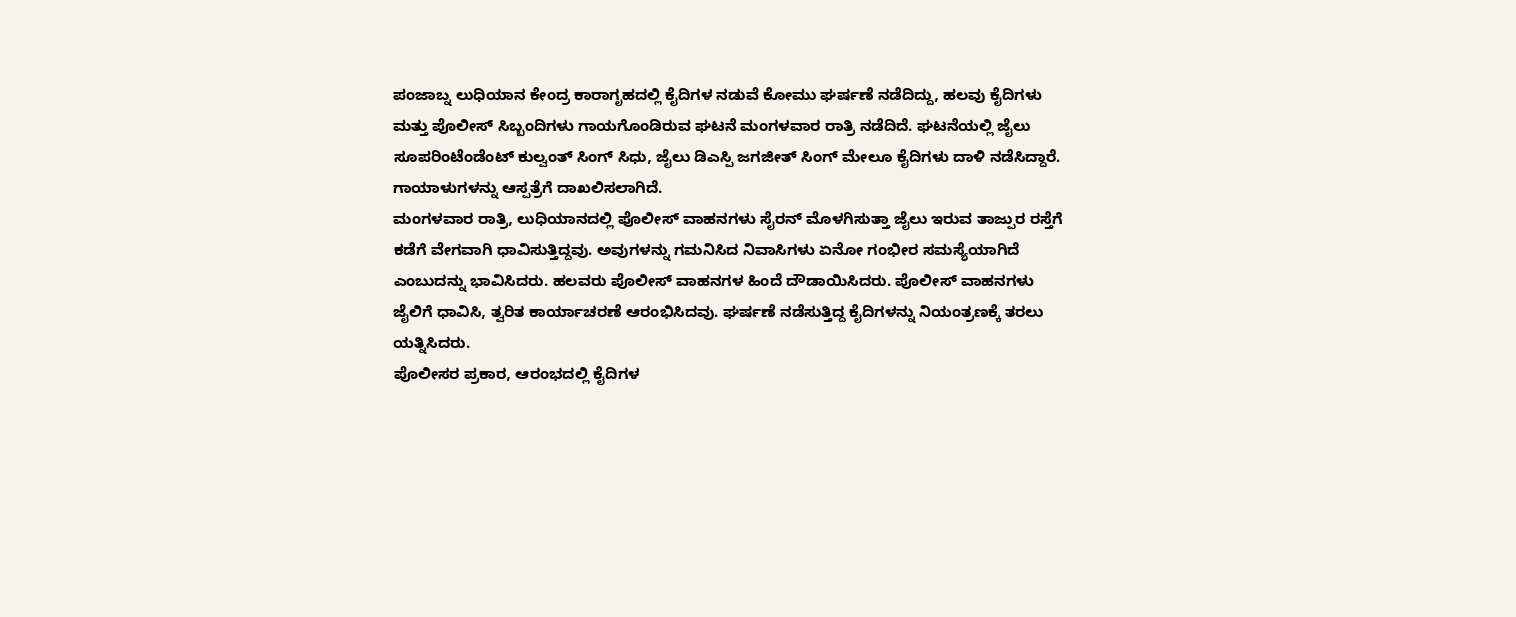ಪಂಜಾಬ್ನ ಲುಧಿಯಾನ ಕೇಂದ್ರ ಕಾರಾಗೃಹದಲ್ಲಿ ಕೈದಿಗಳ ನಡುವೆ ಕೋಮು ಘರ್ಷಣೆ ನಡೆದಿದ್ದು, ಹಲವು ಕೈದಿಗಳು ಮತ್ತು ಪೊಲೀಸ್ ಸಿಬ್ಬಂದಿಗಳು ಗಾಯಗೊಂಡಿರುವ ಘಟನೆ ಮಂಗಳವಾರ ರಾತ್ರಿ ನಡೆದಿದೆ. ಘಟನೆಯಲ್ಲಿ ಜೈಲು ಸೂಪರಿಂಟೆಂಡೆಂಟ್ ಕುಲ್ವಂತ್ ಸಿಂಗ್ ಸಿಧು, ಜೈಲು ಡಿಎಸ್ಪಿ ಜಗಜೀತ್ ಸಿಂಗ್ ಮೇಲೂ ಕೈದಿಗಳು ದಾಳಿ ನಡೆಸಿದ್ದಾರೆ. ಗಾಯಾಳುಗಳನ್ನು ಆಸ್ಪತ್ರೆಗೆ ದಾಖಲಿಸಲಾಗಿದೆ.
ಮಂಗಳವಾರ ರಾತ್ರಿ, ಲುಧಿಯಾನದಲ್ಲಿ ಪೊಲೀಸ್ ವಾಹನಗಳು ಸೈರನ್ ಮೊಳಗಿಸುತ್ತಾ ಜೈಲು ಇರುವ ತಾಜ್ಪುರ ರಸ್ತೆಗೆ ಕಡೆಗೆ ವೇಗವಾಗಿ ಧಾವಿಸುತ್ತಿದ್ದವು. ಅವುಗಳನ್ನು ಗಮನಿಸಿದ ನಿವಾಸಿಗಳು ಏನೋ ಗಂಭೀರ ಸಮಸ್ಯೆಯಾಗಿದೆ ಎಂಬುದನ್ನು ಭಾವಿಸಿದರು. ಹಲವರು ಪೊಲೀಸ್ ವಾಹನಗಳ ಹಿಂದೆ ದೌಡಾಯಿಸಿದರು. ಪೊಲೀಸ್ ವಾಹನಗಳು ಜೈಲಿಗೆ ಧಾವಿಸಿ, ತ್ವರಿತ ಕಾರ್ಯಾಚರಣೆ ಆರಂಭಿಸಿದವು. ಘರ್ಷಣೆ ನಡೆಸುತ್ತಿದ್ದ ಕೈದಿಗಳನ್ನು ನಿಯಂತ್ರಣಕ್ಕೆ ತರಲು ಯತ್ನಿಸಿದರು.
ಪೊಲೀಸರ ಪ್ರಕಾರ, ಆರಂಭದಲ್ಲಿ ಕೈದಿಗಳ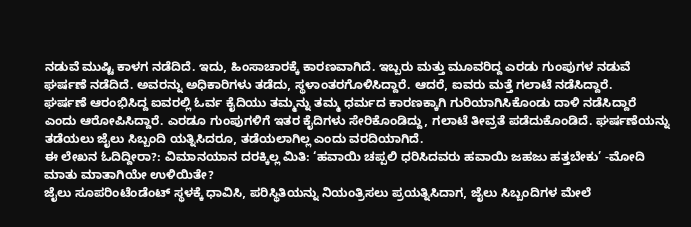ನಡುವೆ ಮುಷ್ಟಿ ಕಾಳಗ ನಡೆದಿದೆ. ಇದು, ಹಿಂಸಾಚಾರಕ್ಕೆ ಕಾರಣವಾಗಿದೆ. ಇಬ್ಬರು ಮತ್ತು ಮೂವರಿದ್ದ ಎರಡು ಗುಂಪುಗಳ ನಡುವೆ ಘರ್ಷಣೆ ನಡೆದಿದೆ. ಅವರನ್ನು ಅಧಿಕಾರಿಗಳು ತಡೆದು, ಸ್ಥಳಾಂತರಗೊಳಿಸಿದ್ದಾರೆ. ಆದರೆ, ಐವರು ಮತ್ತೆ ಗಲಾಟೆ ನಡೆಸಿದ್ದಾರೆ.
ಘರ್ಷಣೆ ಆರಂಭಿಸಿದ್ದ ಐವರಲ್ಲಿ ಓರ್ವ ಕೈದಿಯು ತಮ್ಮನ್ನು ತಮ್ಮ ಧರ್ಮದ ಕಾರಣಕ್ಕಾಗಿ ಗುರಿಯಾಗಿಸಿಕೊಂಡು ದಾಳಿ ನಡೆಸಿದ್ದಾರೆ ಎಂದು ಆರೋಪಿಸಿದ್ದಾರೆ. ಎರಡೂ ಗುಂಪುಗಳಿಗೆ ಇತರ ಕೈದಿಗಳು ಸೇರಿಕೊಂಡಿದ್ದು, ಗಲಾಟೆ ತೀವ್ರತೆ ಪಡೆದುಕೊಂಡಿದೆ. ಘರ್ಷಣೆಯನ್ನು ತಡೆಯಲು ಜೈಲು ಸಿಬ್ಬಂದಿ ಯತ್ನಿಸಿದರೂ, ತಡೆಯಲಾಗಿಲ್ಲ ಎಂದು ವರದಿಯಾಗಿದೆ.
ಈ ಲೇಖನ ಓದಿದ್ದೀರಾ?: ವಿಮಾನಯಾನ ದರಕ್ಕಿಲ್ಲ ಮಿತಿ: ‘ಹವಾಯಿ ಚಪ್ಪಲಿ ಧರಿಸಿದವರು ಹವಾಯಿ ಜಹಜು ಹತ್ತಬೇಕು’ -ಮೋದಿ ಮಾತು ಮಾತಾಗಿಯೇ ಉಳಿಯಿತೇ?
ಜೈಲು ಸೂಪರಿಂಟೆಂಡೆಂಟ್ ಸ್ಥಳಕ್ಕೆ ಧಾವಿಸಿ, ಪರಿಸ್ಥಿತಿಯನ್ನು ನಿಯಂತ್ರಿಸಲು ಪ್ರಯತ್ನಿಸಿದಾಗ, ಜೈಲು ಸಿಬ್ಬಂದಿಗಳ ಮೇಲೆ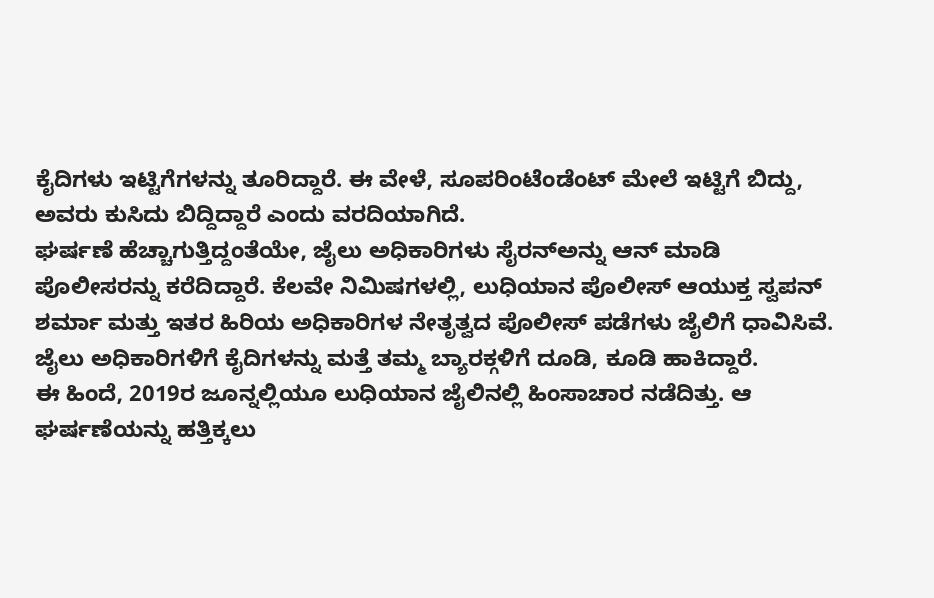ಕೈದಿಗಳು ಇಟ್ಟಿಗೆಗಳನ್ನು ತೂರಿದ್ದಾರೆ. ಈ ವೇಳೆ, ಸೂಪರಿಂಟೆಂಡೆಂಟ್ ಮೇಲೆ ಇಟ್ಟಿಗೆ ಬಿದ್ದು, ಅವರು ಕುಸಿದು ಬಿದ್ದಿದ್ದಾರೆ ಎಂದು ವರದಿಯಾಗಿದೆ.
ಘರ್ಷಣೆ ಹೆಚ್ಚಾಗುತ್ತಿದ್ದಂತೆಯೇ, ಜೈಲು ಅಧಿಕಾರಿಗಳು ಸೈರನ್ಅನ್ನು ಆನ್ ಮಾಡಿ ಪೊಲೀಸರನ್ನು ಕರೆದಿದ್ದಾರೆ. ಕೆಲವೇ ನಿಮಿಷಗಳಲ್ಲಿ, ಲುಧಿಯಾನ ಪೊಲೀಸ್ ಆಯುಕ್ತ ಸ್ವಪನ್ ಶರ್ಮಾ ಮತ್ತು ಇತರ ಹಿರಿಯ ಅಧಿಕಾರಿಗಳ ನೇತೃತ್ವದ ಪೊಲೀಸ್ ಪಡೆಗಳು ಜೈಲಿಗೆ ಧಾವಿಸಿವೆ. ಜೈಲು ಅಧಿಕಾರಿಗಳಿಗೆ ಕೈದಿಗಳನ್ನು ಮತ್ತೆ ತಮ್ಮ ಬ್ಯಾರಕ್ಗಳಿಗೆ ದೂಡಿ, ಕೂಡಿ ಹಾಕಿದ್ದಾರೆ.
ಈ ಹಿಂದೆ, 2019ರ ಜೂನ್ನಲ್ಲಿಯೂ ಲುಧಿಯಾನ ಜೈಲಿನಲ್ಲಿ ಹಿಂಸಾಚಾರ ನಡೆದಿತ್ತು. ಆ ಘರ್ಷಣೆಯನ್ನು ಹತ್ತಿಕ್ಕಲು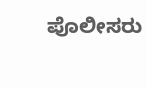ಪೊಲೀಸರು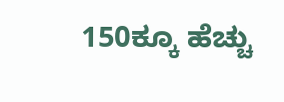150ಕ್ಕೂ ಹೆಚ್ಚು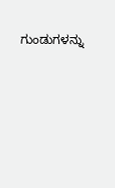ಗುಂಡುಗಳನ್ನು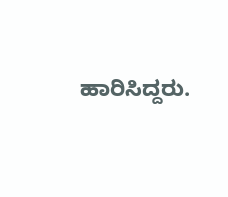ಹಾರಿಸಿದ್ದರು.